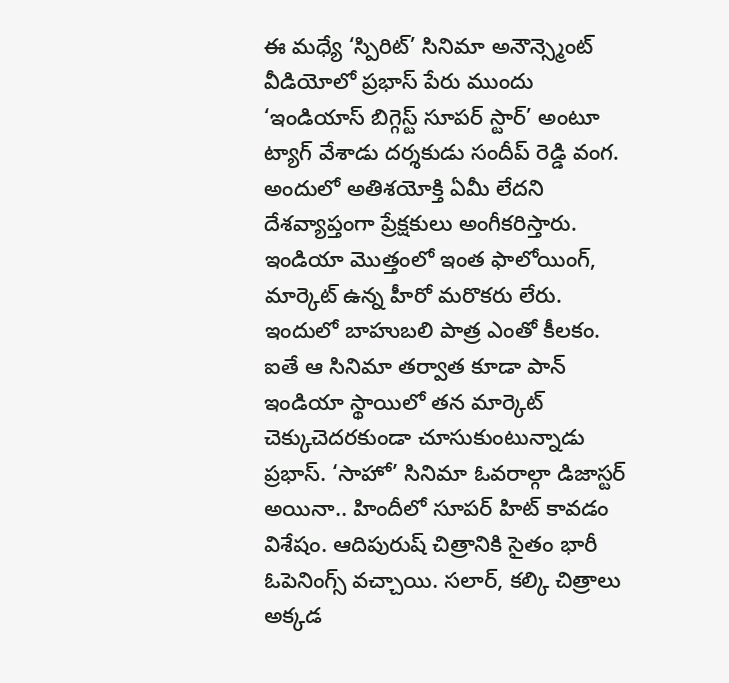ఈ మధ్యే ‘స్పిరిట్’ సినిమా అనౌన్స్మెంట్ వీడియోలో ప్రభాస్ పేరు ముందు ‘ఇండియాస్ బిగ్గెస్ట్ సూపర్ స్టార్’ అంటూ ట్యాగ్ వేశాడు దర్శకుడు సందీప్ రెడ్డి వంగ. అందులో అతిశయోక్తి ఏమీ లేదని దేశవ్యాప్తంగా ప్రేక్షకులు అంగీకరిస్తారు. ఇండియా మొత్తంలో ఇంత ఫాలోయింగ్, మార్కెట్ ఉన్న హీరో మరొకరు లేరు. ఇందులో బాహుబలి పాత్ర ఎంతో కీలకం.
ఐతే ఆ సినిమా తర్వాత కూడా పాన్ ఇండియా స్థాయిలో తన మార్కెట్ చెక్కుచెదరకుండా చూసుకుంటున్నాడు ప్రభాస్. ‘సాహో’ సినిమా ఓవరాల్గా డిజాస్టర్ అయినా.. హిందీలో సూపర్ హిట్ కావడం విశేషం. ఆదిపురుష్ చిత్రానికి సైతం భారీ ఓపెనింగ్స్ వచ్చాయి. సలార్, కల్కి చిత్రాలు అక్కడ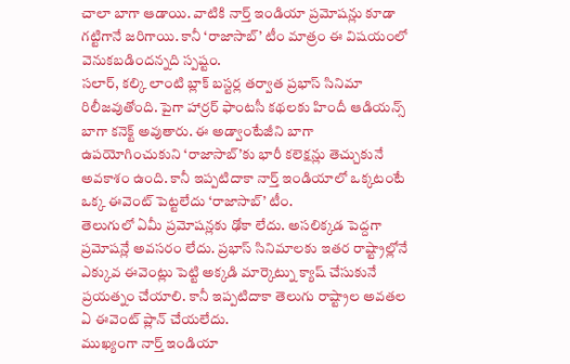చాలా బాగా ఆడాయి. వాటికి నార్త్ ఇండియా ప్రమోషన్లు కూడా గట్టిగానే జరిగాయి. కానీ ‘రాజాసాబ్’ టీం మాత్రం ఈ విషయంలో వెనుకబడిందన్నది స్పష్టం.
సలార్, కల్కి లాంటి బ్లాక్ బస్టర్ల తర్వాత ప్రభాస్ సినిమా రిలీజవుతోంది. పైగా హార్రర్ ఫాంటసీ కథలకు హిందీ ఆడియన్స్ బాగా కనెక్ట్ అవుతారు. ఈ అడ్వాంటేజీని బాగా ఉపయోగించుకుని ‘రాజాసాబ్’కు భారీ కలెక్షన్లు తెచ్చుకునే అవకాశం ఉంది. కానీ ఇప్పటిదాకా నార్త్ ఇండియాలో ఒక్కటంటే ఒక్క ఈవెంట్ పెట్టలేదు ‘రాజాసాబ్’ టీం.
తెలుగులో ఏమీ ప్రమోషన్లకు ఢోకా లేదు. అసలిక్కడ పెద్దగా ప్రమోషన్లే అవసరం లేదు. ప్రభాస్ సినిమాలకు ఇతర రాష్ట్రాల్లోనే ఎక్కువ ఈవెంట్లు పెట్టి అక్కడి మార్కెట్ను క్యాష్ చేసుకునే ప్రయత్నం చేయాలి. కానీ ఇప్పటిదాకా తెలుగు రాష్ట్రాల అవతల ఏ ఈవెంట్ ప్లాన్ చేయలేదు.
ముఖ్యంగా నార్త్ ఇండియా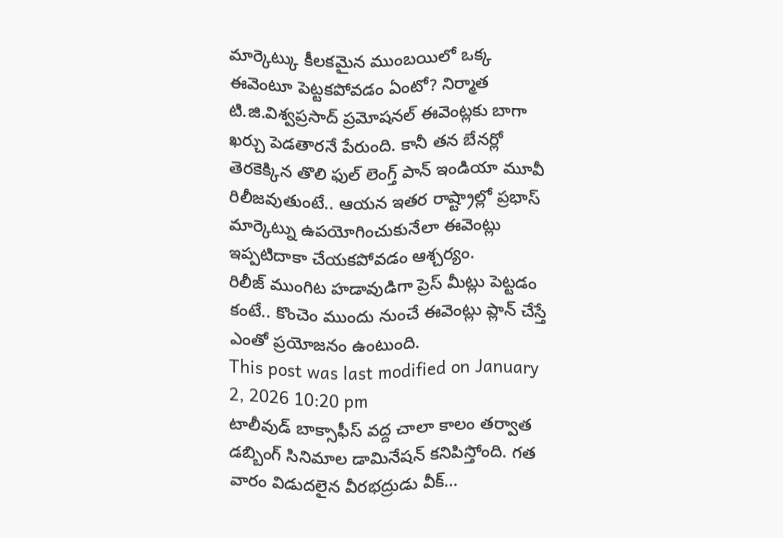మార్కెట్కు కీలకమైన ముంబయిలో ఒక్క ఈవెంటూ పెట్టకపోవడం ఏంటో? నిర్మాత టి.జి.విశ్వప్రసాద్ ప్రమోషనల్ ఈవెంట్లకు బాగా ఖర్చు పెడతారనే పేరుంది. కానీ తన బేనర్లో తెరకెక్కిన తొలి ఫుల్ లెంగ్త్ పాన్ ఇండియా మూవీ రిలీజవుతుంటే.. ఆయన ఇతర రాష్ట్రాల్లో ప్రభాస్ మార్కెట్ను ఉపయోగించుకునేలా ఈవెంట్లు ఇప్పటిదాకా చేయకపోవడం ఆశ్చర్యం.
రిలీజ్ ముంగిట హడావుడిగా ప్రెస్ మీట్లు పెట్టడం కంటే.. కొంచెం ముందు నుంచే ఈవెంట్లు ప్లాన్ చేస్తే ఎంతో ప్రయోజనం ఉంటుంది.
This post was last modified on January 2, 2026 10:20 pm
టాలీవుడ్ బాక్సాఫీస్ వద్ద చాలా కాలం తర్వాత డబ్బింగ్ సినిమాల డామినేషన్ కనిపిస్తోంది. గత వారం విడుదలైన వీరభద్రుడు వీక్…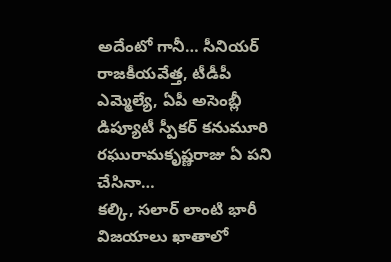అదేంటో గానీ… సీనియర్ రాజకీయవేత్త, టీడీపీ ఎమ్మెల్యే, ఏపీ అసెంబ్లీ డిప్యూటీ స్పీకర్ కనుమూరి రఘురామకృష్ణరాజు ఏ పని చేసినా…
కల్కి, సలార్ లాంటి భారీ విజయాలు ఖాతాలో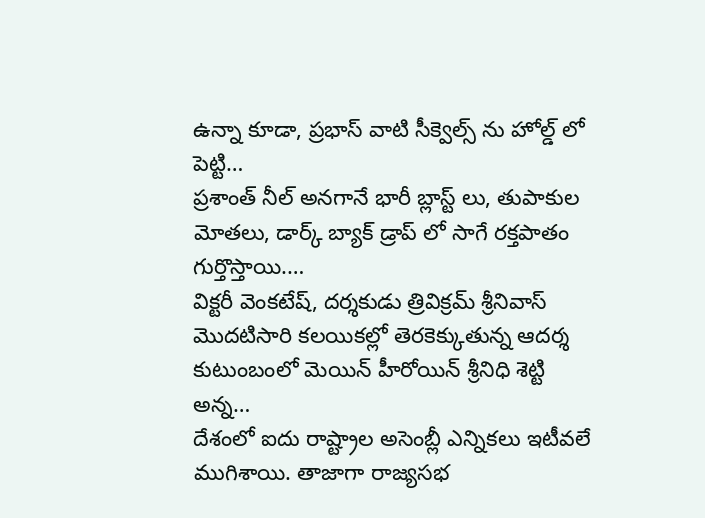ఉన్నా కూడా, ప్రభాస్ వాటి సీక్వెల్స్ ను హోల్డ్ లో పెట్టి…
ప్రశాంత్ నీల్ అనగానే భారీ బ్లాస్ట్ లు, తుపాకుల మోతలు, డార్క్ బ్యాక్ డ్రాప్ లో సాగే రక్తపాతం గుర్తొస్తాయి.…
విక్టరీ వెంకటేష్, దర్శకుడు త్రివిక్రమ్ శ్రీనివాస్ మొదటిసారి కలయికల్లో తెరకెక్కుతున్న ఆదర్శ కుటుంబంలో మెయిన్ హీరోయిన్ శ్రీనిధి శెట్టి అన్న…
దేశంలో ఐదు రాష్ట్రాల అసెంబ్లీ ఎన్నికలు ఇటీవలే ముగిశాయి. తాజాగా రాజ్యసభ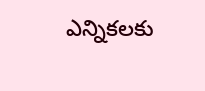ఎన్నికలకు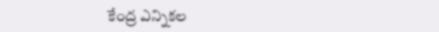కేంద్ర ఎన్నికల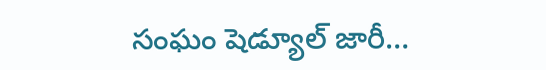సంఘం షెడ్యూల్ జారీ…